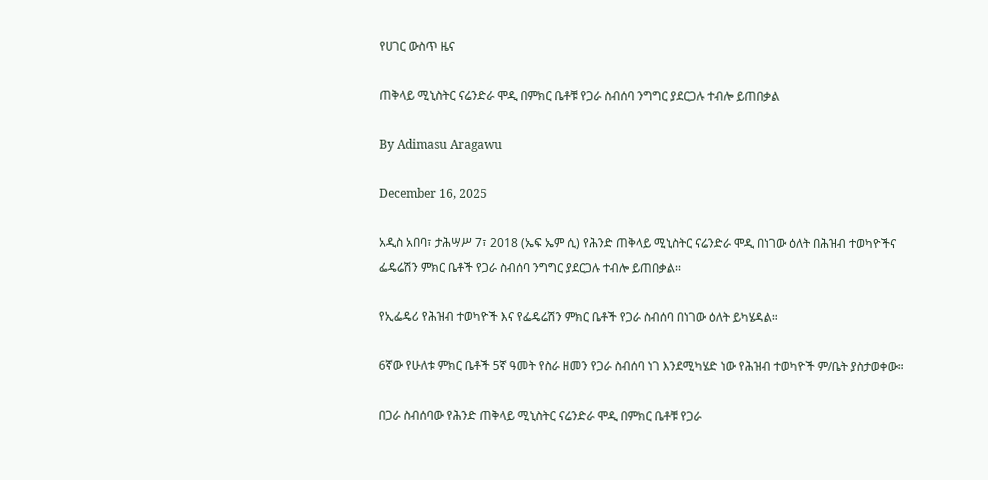የሀገር ውስጥ ዜና

ጠቅላይ ሚኒስትር ናሬንድራ ሞዲ በምክር ቤቶቹ የጋራ ስብሰባ ንግግር ያደርጋሉ ተብሎ ይጠበቃል

By Adimasu Aragawu

December 16, 2025

አዲስ አበባ፣ ታሕሣሥ 7፣ 2018 (ኤፍ ኤም ሲ) የሕንድ ጠቅላይ ሚኒስትር ናሬንድራ ሞዲ በነገው ዕለት በሕዝብ ተወካዮችና ፌዴሬሽን ምክር ቤቶች የጋራ ስብሰባ ንግግር ያደርጋሉ ተብሎ ይጠበቃል፡፡

የኢፌዴሪ የሕዝብ ተወካዮች እና የፌዴሬሽን ምክር ቤቶች የጋራ ስብሰባ በነገው ዕለት ይካሄዳል።

6ኛው የሁለቱ ምክር ቤቶች 5ኛ ዓመት የስራ ዘመን የጋራ ስብሰባ ነገ እንደሚካሄድ ነው የሕዝብ ተወካዮች ም/ቤት ያስታወቀው።

በጋራ ስብሰባው የሕንድ ጠቅላይ ሚኒስትር ናሬንድራ ሞዲ በምክር ቤቶቹ የጋራ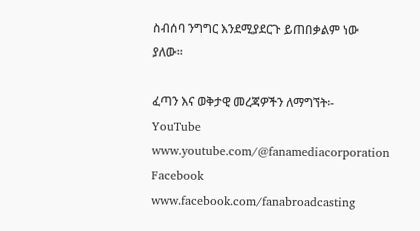ስብሰባ ንግግር እንደሚያደርጉ ይጠበቃልም ነው ያለው፡፡

ፈጣን እና ወቅታዊ መረጃዎችን ለማግኘት፡- YouTube www.youtube.com/@fanamediacorporation Facebook www.facebook.com/fanabroadcasting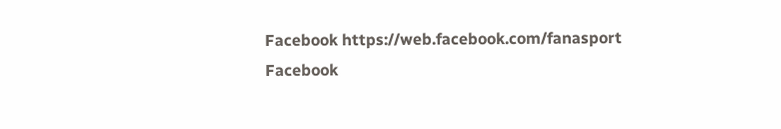Facebook https://web.facebook.com/fanasport Facebook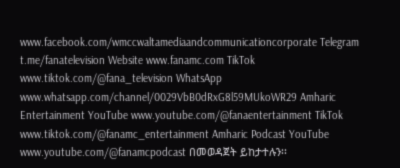www.facebook.com/wmccwaltamediaandcommunicationcorporate Telegram t.me/fanatelevision Website www.fanamc.com TikTok www.tiktok.com/@fana_television WhatsApp www.whatsapp.com/channel/0029VbB0dRxG8l59MUkoWR29 Amharic Entertainment YouTube www.youtube.com/@fanaentertainment TikTok www.tiktok.com/@fanamc_entertainment Amharic Podcast YouTube www.youtube.com/@fanamcpodcast በመወዳጀት ይከታተሉን፡፡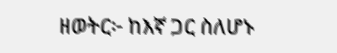ዘወትር፦ ከእኛ ጋር ስለሆኑ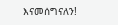እናመሰግናለን!